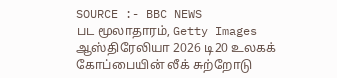SOURCE :- BBC NEWS
பட மூலாதாரம், Getty Images
ஆஸ்திரேலியா 2026 டி20 உலகக் கோப்பையின் லீக் சுற்றோடு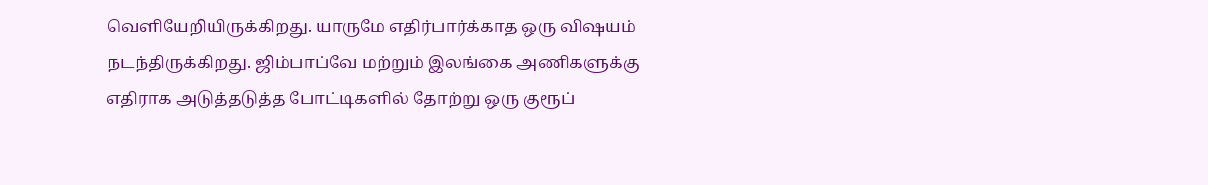வெளியேறியிருக்கிறது. யாருமே எதிர்பார்க்காத ஒரு விஷயம் நடந்திருக்கிறது. ஜிம்பாப்வே மற்றும் இலங்கை அணிகளுக்கு எதிராக அடுத்தடுத்த போட்டிகளில் தோற்று ஒரு குரூப்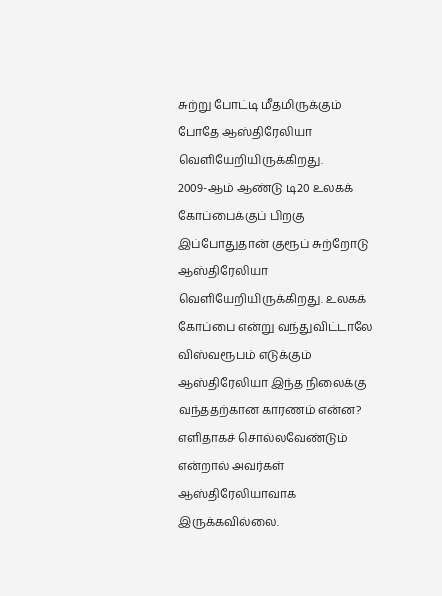சுற்று போட்டி மீதமிருக்கும் போதே ஆஸ்திரேலியா வெளியேறியிருக்கிறது.
2009-ஆம் ஆண்டு டி20 உலகக் கோப்பைக்குப் பிறகு இப்போதுதான் குரூப் சுற்றோடு ஆஸ்திரேலியா வெளியேறியிருக்கிறது. உலகக் கோப்பை என்று வந்துவிட்டாலே விஸ்வரூபம் எடுக்கும் ஆஸ்திரேலியா இந்த நிலைக்கு வந்ததற்கான காரணம் என்ன? எளிதாகச் சொல்லவேண்டும் என்றால் அவர்கள் ஆஸ்திரேலியாவாக இருக்கவில்லை.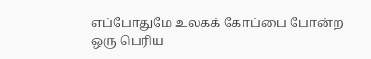எப்போதுமே உலகக் கோப்பை போன்ற ஒரு பெரிய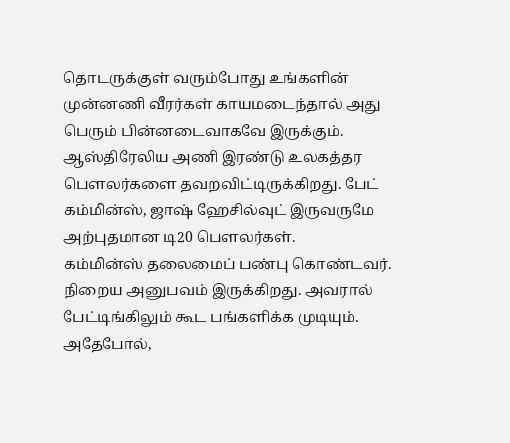தொடருக்குள் வரும்போது உங்களின் முன்னணி வீரர்கள் காயமடைந்தால் அது பெரும் பின்னடைவாகவே இருக்கும். ஆஸ்திரேலிய அணி இரண்டு உலகத்தர பௌலர்களை தவறவிட்டிருக்கிறது. பேட் கம்மின்ஸ், ஜாஷ் ஹேசில்வுட் இருவருமே அற்புதமான டி20 பௌலர்கள்.
கம்மின்ஸ் தலைமைப் பண்பு கொண்டவர். நிறைய அனுபவம் இருக்கிறது. அவரால் பேட்டிங்கிலும் கூட பங்களிக்க முடியும். அதேபோல்,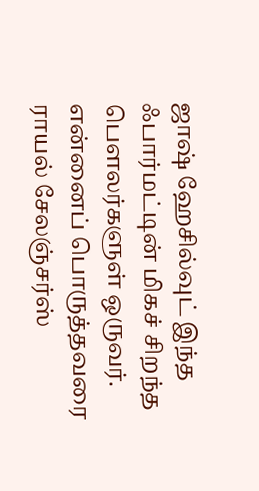ஜாஷ் ஹேசில்வுட் இந்த ஃபார்மட்டின் மிகச் சிறந்த பௌலர்களுள் ஒருவர். என்னைப் பொருத்தவரை ராயல் சேலஞ்சர்ஸ்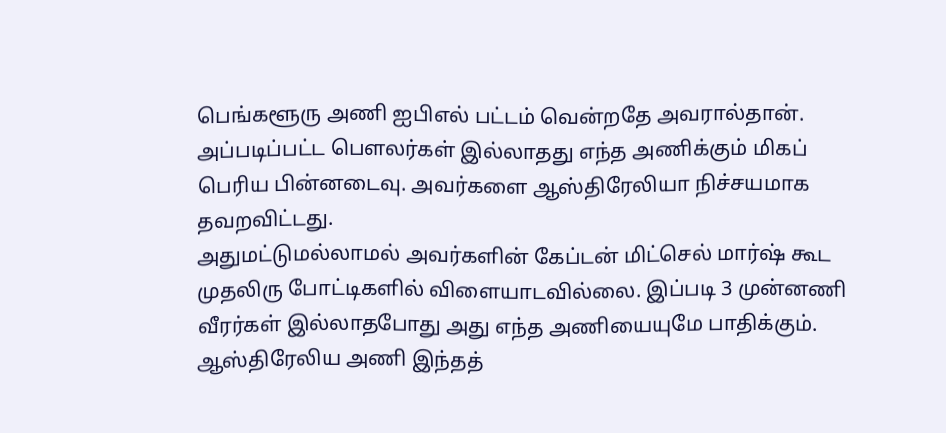பெங்களூரு அணி ஐபிஎல் பட்டம் வென்றதே அவரால்தான். அப்படிப்பட்ட பௌலர்கள் இல்லாதது எந்த அணிக்கும் மிகப் பெரிய பின்னடைவு. அவர்களை ஆஸ்திரேலியா நிச்சயமாக தவறவிட்டது.
அதுமட்டுமல்லாமல் அவர்களின் கேப்டன் மிட்செல் மார்ஷ் கூட முதலிரு போட்டிகளில் விளையாடவில்லை. இப்படி 3 முன்னணி வீரர்கள் இல்லாதபோது அது எந்த அணியையுமே பாதிக்கும். ஆஸ்திரேலிய அணி இந்தத்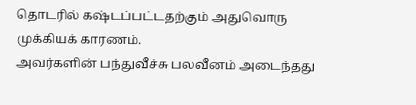தொடரில் கஷ்டப்பட்டதற்கும் அதுவொரு முக்கியக் காரணம்.
அவர்களின் பந்துவீச்சு பலவீனம் அடைந்தது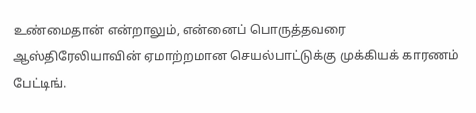உண்மைதான் என்றாலும், என்னைப் பொருத்தவரை ஆஸ்திரேலியாவின் ஏமாற்றமான செயல்பாட்டுக்கு முக்கியக் காரணம் பேட்டிங்.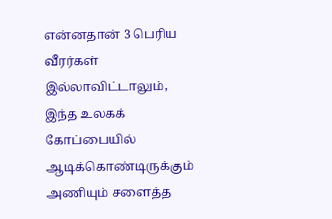என்னதான் 3 பெரிய வீரர்கள் இல்லாவிட்டாலும், இந்த உலகக் கோப்பையில் ஆடிக்கொண்டிருக்கும் அணியும் சளைத்த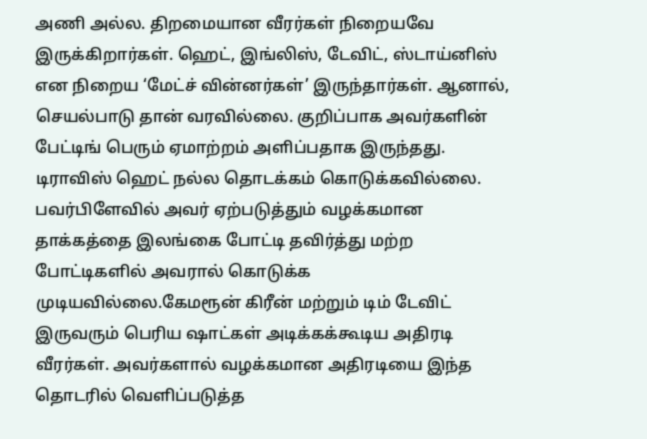அணி அல்ல. திறமையான வீரர்கள் நிறையவே இருக்கிறார்கள். ஹெட், இங்லிஸ், டேவிட், ஸ்டாய்னிஸ் என நிறைய ‘மேட்ச் வின்னர்கள்’ இருந்தார்கள். ஆனால், செயல்பாடு தான் வரவில்லை. குறிப்பாக அவர்களின் பேட்டிங் பெரும் ஏமாற்றம் அளிப்பதாக இருந்தது.
டிராவிஸ் ஹெட் நல்ல தொடக்கம் கொடுக்கவில்லை. பவர்பிளேவில் அவர் ஏற்படுத்தும் வழக்கமான தாக்கத்தை இலங்கை போட்டி தவிர்த்து மற்ற போட்டிகளில் அவரால் கொடுக்க முடியவில்லை.கேமரூன் கிரீன் மற்றும் டிம் டேவிட் இருவரும் பெரிய ஷாட்கள் அடிக்கக்கூடிய அதிரடி வீரர்கள். அவர்களால் வழக்கமான அதிரடியை இந்த தொடரில் வெளிப்படுத்த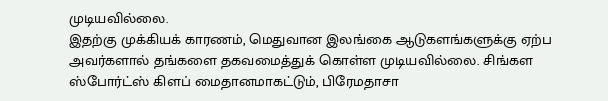முடியவில்லை.
இதற்கு முக்கியக் காரணம், மெதுவான இலங்கை ஆடுகளங்களுக்கு ஏற்ப அவர்களால் தங்களை தகவமைத்துக் கொள்ள முடியவில்லை. சிங்கள ஸ்போர்ட்ஸ் கிளப் மைதானமாகட்டும், பிரேமதாசா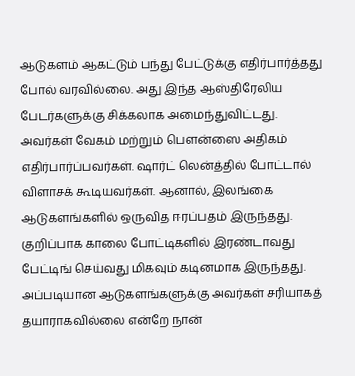ஆடுகளம் ஆகட்டும் பந்து பேட்டுக்கு எதிர்பார்த்தது போல் வரவில்லை. அது இந்த ஆஸ்திரேலிய பேடர்களுக்கு சிக்கலாக அமைந்துவிட்டது.
அவர்கள் வேகம் மற்றும் பௌன்ஸை அதிகம் எதிர்பார்ப்பவர்கள். ஷார்ட் லென்த்தில் போட்டால் விளாசக் கூடியவர்கள். ஆனால், இலங்கை ஆடுகளங்களில் ஒருவித ஈரப்பதம் இருந்தது. குறிப்பாக காலை போட்டிகளில் இரண்டாவது பேட்டிங் செய்வது மிகவும் கடினமாக இருந்தது. அப்படியான ஆடுகளங்களுக்கு அவர்கள் சரியாகத் தயாராகவில்லை என்றே நான்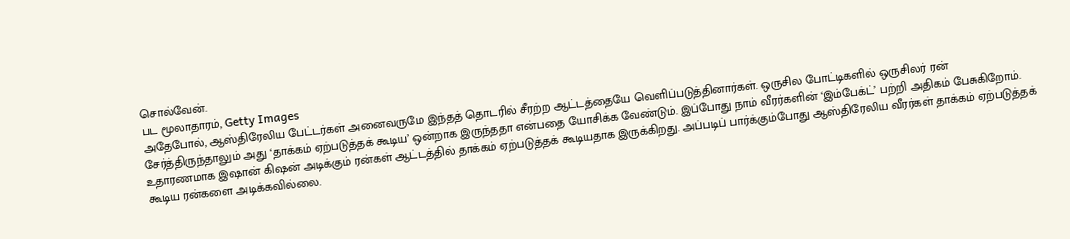சொல்வேன்.
பட மூலாதாரம், Getty Images
அதேபோல், ஆஸ்திரேலிய பேட்டர்கள் அனைவருமே இந்தத் தொடரில் சீரற்ற ஆட்டத்தையே வெளிப்படுத்தினார்கள். ஒருசில போட்டிகளில் ஒருசிலர் ரன் சேர்த்திருந்தாலும் அது ‘தாக்கம் ஏற்படுத்தக் கூடிய’ ஒன்றாக இருந்ததா என்பதை யோசிக்க வேண்டும். இப்போது நாம் வீரர்களின் ‘இம்பேக்ட்’ பற்றி அதிகம் பேசுகிறோம். உதாரணமாக இஷான் கிஷன் அடிக்கும் ரன்கள் ஆட்டத்தில் தாக்கம் ஏற்படுத்தக் கூடியதாக இருக்கிறது. அப்படிப் பார்க்கும்போது ஆஸ்திரேலிய வீரர்கள் தாக்கம் ஏற்படுத்தக் கூடிய ரன்களை அடிக்கவில்லை.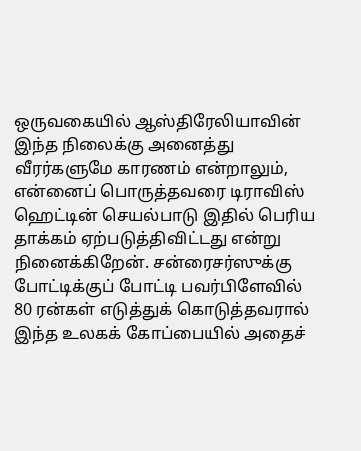ஒருவகையில் ஆஸ்திரேலியாவின் இந்த நிலைக்கு அனைத்து வீரர்களுமே காரணம் என்றாலும், என்னைப் பொருத்தவரை டிராவிஸ் ஹெட்டின் செயல்பாடு இதில் பெரிய தாக்கம் ஏற்படுத்திவிட்டது என்று நினைக்கிறேன். சன்ரைசர்ஸுக்கு போட்டிக்குப் போட்டி பவர்பிளேவில் 80 ரன்கள் எடுத்துக் கொடுத்தவரால் இந்த உலகக் கோப்பையில் அதைச்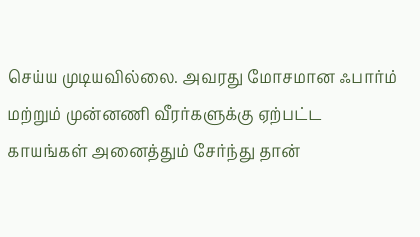செய்ய முடியவில்லை. அவரது மோசமான ஃபார்ம் மற்றும் முன்னணி வீரர்களுக்கு ஏற்பட்ட காயங்கள் அனைத்தும் சேர்ந்து தான்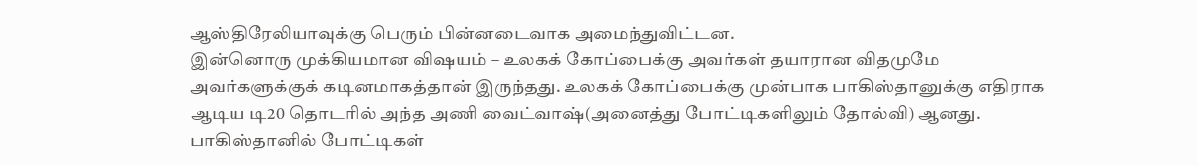ஆஸ்திரேலியாவுக்கு பெரும் பின்னடைவாக அமைந்துவிட்டன.
இன்னொரு முக்கியமான விஷயம் – உலகக் கோப்பைக்கு அவர்கள் தயாரான விதமுமே அவர்களுக்குக் கடினமாகத்தான் இருந்தது. உலகக் கோப்பைக்கு முன்பாக பாகிஸ்தானுக்கு எதிராக ஆடிய டி20 தொடரில் அந்த அணி வைட்வாஷ்(அனைத்து போட்டிகளிலும் தோல்வி) ஆனது. பாகிஸ்தானில் போட்டிகள்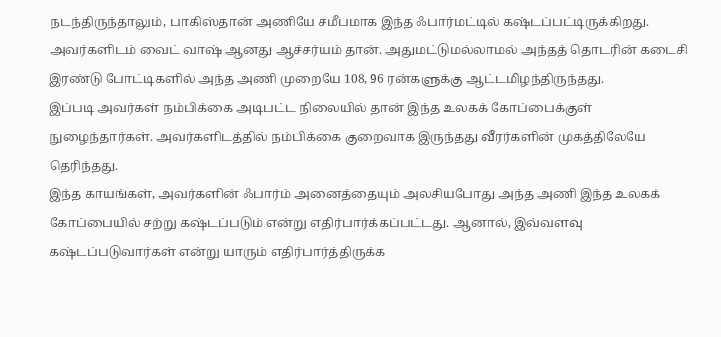நடந்திருந்தாலும், பாகிஸ்தான் அணியே சமீபமாக இந்த ஃபார்மட்டில் கஷ்டப்பட்டிருக்கிறது. அவர்களிடம் வைட் வாஷ் ஆனது ஆச்சர்யம் தான். அதுமட்டுமல்லாமல் அந்தத் தொடரின் கடைசி இரண்டு போட்டிகளில் அந்த அணி முறையே 108, 96 ரன்களுக்கு ஆட்டமிழந்திருந்தது.
இப்படி அவர்கள் நம்பிக்கை அடிபட்ட நிலையில் தான் இந்த உலகக் கோப்பைக்குள் நுழைந்தார்கள். அவர்களிடத்தில் நம்பிக்கை குறைவாக இருந்தது வீரர்களின் முகத்திலேயே தெரிந்தது.
இந்த காயங்கள், அவர்களின் ஃபார்ம் அனைத்தையும் அலசியபோது அந்த அணி இந்த உலகக் கோப்பையில் சற்று கஷ்டப்படும் என்று எதிர்பார்க்கப்பட்டது. ஆனால், இவ்வளவு கஷ்டப்படுவார்கள் என்று யாரும் எதிர்பார்த்திருக்க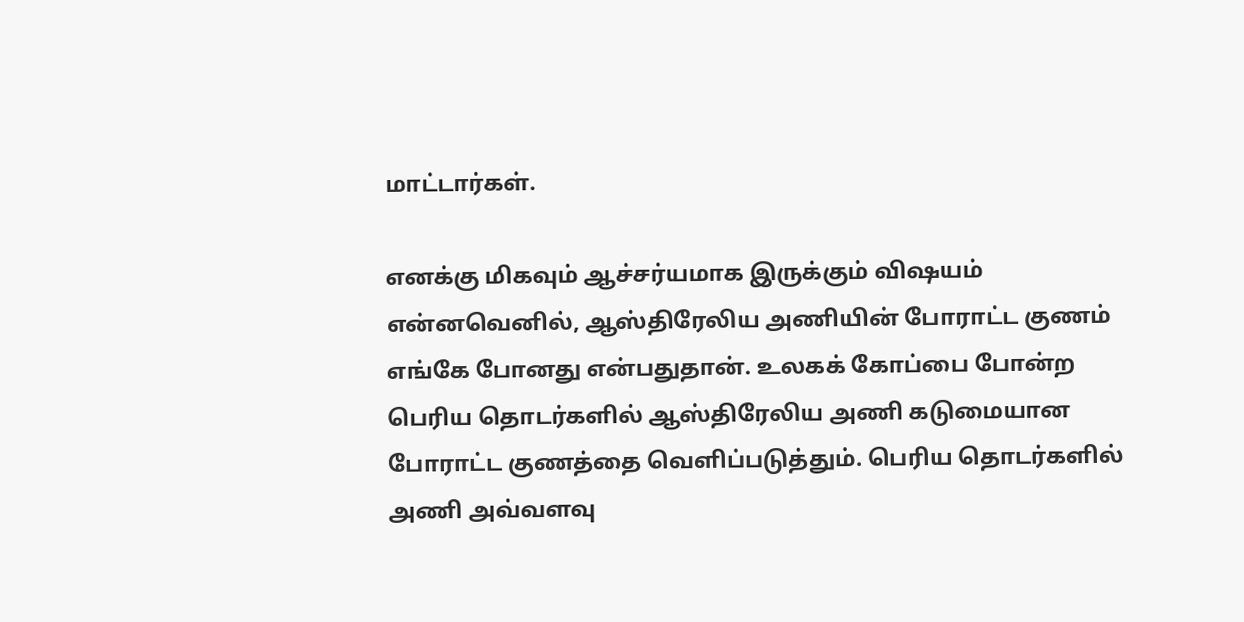மாட்டார்கள்.

எனக்கு மிகவும் ஆச்சர்யமாக இருக்கும் விஷயம் என்னவெனில், ஆஸ்திரேலிய அணியின் போராட்ட குணம் எங்கே போனது என்பதுதான். உலகக் கோப்பை போன்ற பெரிய தொடர்களில் ஆஸ்திரேலிய அணி கடுமையான போராட்ட குணத்தை வெளிப்படுத்தும். பெரிய தொடர்களில் அணி அவ்வளவு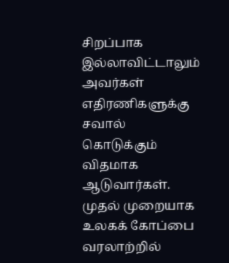சிறப்பாக இல்லாவிட்டாலும் அவர்கள் எதிரணிகளுக்கு சவால் கொடுக்கும் விதமாக ஆடுவார்கள். முதல் முறையாக உலகக் கோப்பை வரலாற்றில்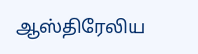ஆஸ்திரேலிய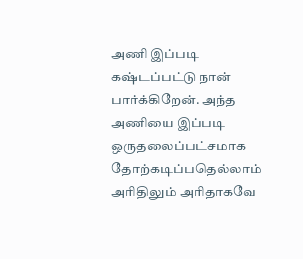அணி இப்படி கஷ்டப்பட்டு நான் பார்க்கிறேன். அந்த அணியை இப்படி ஒருதலைப்பட்சமாக தோற்கடிப்பதெல்லாம் அரிதிலும் அரிதாகவே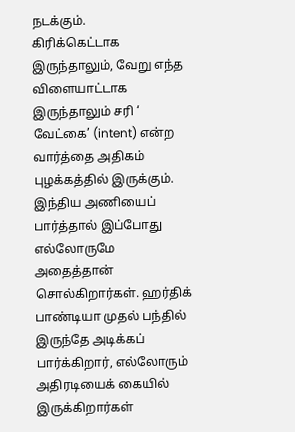நடக்கும்.
கிரிக்கெட்டாக இருந்தாலும், வேறு எந்த விளையாட்டாக இருந்தாலும் சரி ‘ வேட்கை’ (intent) என்ற வார்த்தை அதிகம் புழக்கத்தில் இருக்கும். இந்திய அணியைப் பார்த்தால் இப்போது எல்லோருமே அதைத்தான் சொல்கிறார்கள். ஹர்திக் பாண்டியா முதல் பந்தில் இருந்தே அடிக்கப் பார்க்கிறார், எல்லோரும் அதிரடியைக் கையில் இருக்கிறார்கள்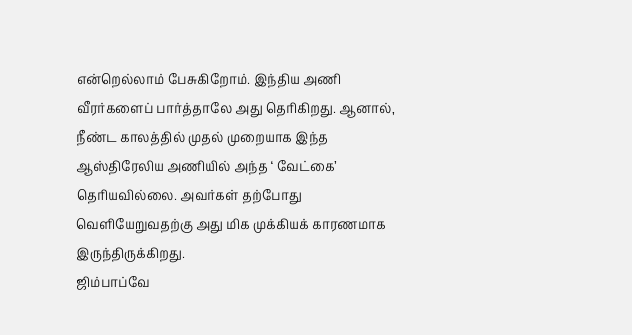என்றெல்லாம் பேசுகிறோம். இந்திய அணி வீரர்களைப் பார்த்தாலே அது தெரிகிறது. ஆனால், நீண்ட காலத்தில் முதல் முறையாக இந்த ஆஸ்திரேலிய அணியில் அந்த ‘ வேட்கை’ தெரியவில்லை. அவர்கள் தற்போது வெளியேறுவதற்கு அது மிக முக்கியக் காரணமாக இருந்திருக்கிறது.
ஜிம்பாப்வே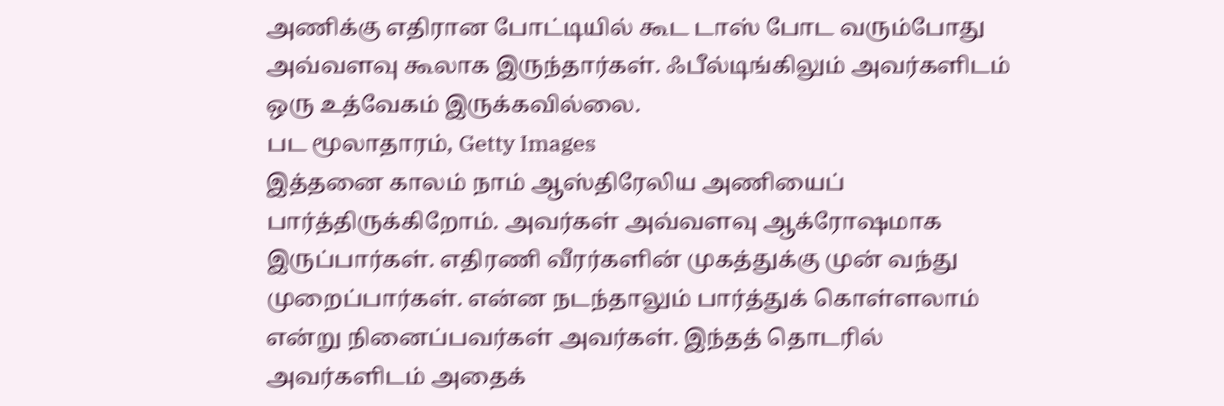அணிக்கு எதிரான போட்டியில் கூட டாஸ் போட வரும்போது அவ்வளவு கூலாக இருந்தார்கள். ஃபீல்டிங்கிலும் அவர்களிடம் ஒரு உத்வேகம் இருக்கவில்லை.
பட மூலாதாரம், Getty Images
இத்தனை காலம் நாம் ஆஸ்திரேலிய அணியைப் பார்த்திருக்கிறோம். அவர்கள் அவ்வளவு ஆக்ரோஷமாக இருப்பார்கள். எதிரணி வீரர்களின் முகத்துக்கு முன் வந்து முறைப்பார்கள். என்ன நடந்தாலும் பார்த்துக் கொள்ளலாம் என்று நினைப்பவர்கள் அவர்கள். இந்தத் தொடரில் அவர்களிடம் அதைக்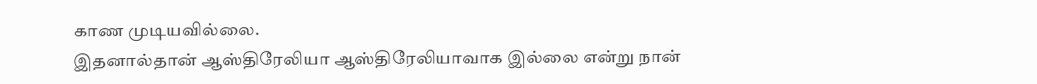காண முடியவில்லை.
இதனால்தான் ஆஸ்திரேலியா ஆஸ்திரேலியாவாக இல்லை என்று நான்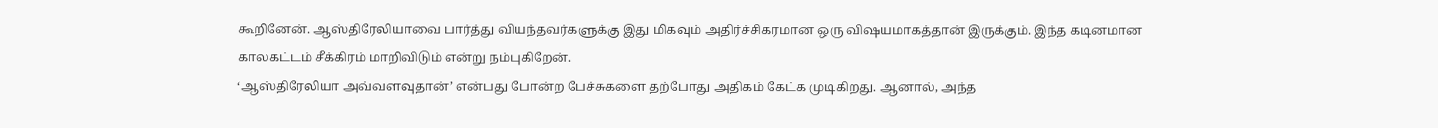கூறினேன். ஆஸ்திரேலியாவை பார்த்து வியந்தவர்களுக்கு இது மிகவும் அதிர்ச்சிகரமான ஒரு விஷயமாகத்தான் இருக்கும். இந்த கடினமான காலகட்டம் சீக்கிரம் மாறிவிடும் என்று நம்புகிறேன்.
‘ஆஸ்திரேலியா அவ்வளவுதான்’ என்பது போன்ற பேச்சுகளை தற்போது அதிகம் கேட்க முடிகிறது. ஆனால், அந்த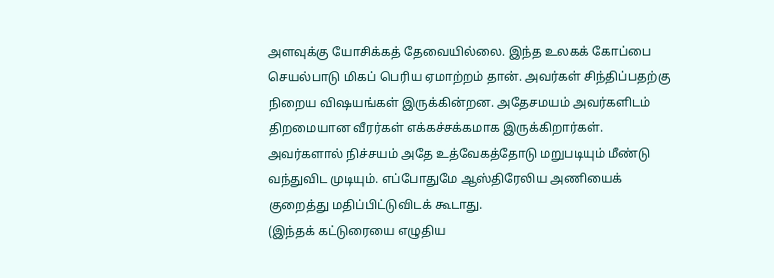அளவுக்கு யோசிக்கத் தேவையில்லை. இந்த உலகக் கோப்பை செயல்பாடு மிகப் பெரிய ஏமாற்றம் தான். அவர்கள் சிந்திப்பதற்கு நிறைய விஷயங்கள் இருக்கின்றன. அதேசமயம் அவர்களிடம் திறமையான வீரர்கள் எக்கச்சக்கமாக இருக்கிறார்கள். அவர்களால் நிச்சயம் அதே உத்வேகத்தோடு மறுபடியும் மீண்டு வந்துவிட முடியும். எப்போதுமே ஆஸ்திரேலிய அணியைக் குறைத்து மதிப்பிட்டுவிடக் கூடாது.
(இந்தக் கட்டுரையை எழுதிய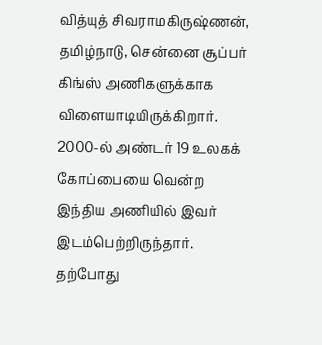வித்யுத் சிவராமகிருஷ்ணன், தமிழ்நாடு, சென்னை சூப்பர் கிங்ஸ் அணிகளுக்காக விளையாடியிருக்கிறார். 2000-ல் அண்டர் 19 உலகக் கோப்பையை வென்ற இந்திய அணியில் இவர் இடம்பெற்றிருந்தார். தற்போது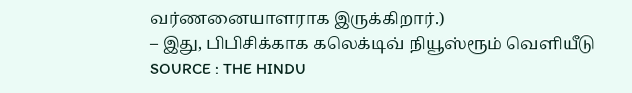வர்ணனையாளராக இருக்கிறார்.)
– இது, பிபிசிக்காக கலெக்டிவ் நியூஸ்ரூம் வெளியீடு
SOURCE : THE HINDU